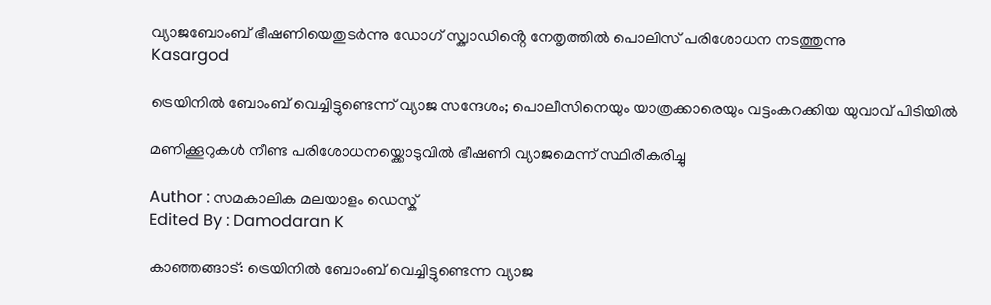വ്യാജബോംബ് ഭീഷണിയെതുടർന്നു ഡോഗ് സ്ക്വാഡിൻ്റെ നേതൃത്തിൽ പൊലിസ് പരിശോധന നടത്തുന്നു
Kasargod

ട്രെയിനിൽ ബോംബ് വെച്ചിട്ടുണ്ടെന്ന് വ്യാജ സന്ദേശം; പൊലീസിനെയും യാത്രക്കാരെയും വട്ടംകറക്കിയ യുവാവ് പിടിയിൽ

മണിക്കൂറുകൾ നീണ്ട പരിശോധനയ്ക്കൊടുവിൽ ഭീഷണി വ്യാജമെന്ന് സ്ഥിരീകരിച്ചു

Author : സമകാലിക മലയാളം ഡെസ്ക്
Edited By : Damodaran K

കാഞ്ഞങ്ങാട്: ട്രെയിനിൽ ബോംബ് വെച്ചിട്ടുണ്ടെന്ന വ്യാജ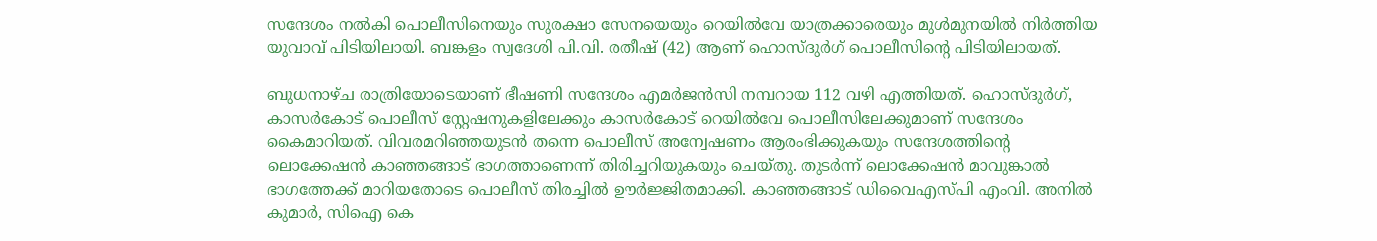സന്ദേശം നൽകി പൊലീസിനെയും സുരക്ഷാ സേനയെയും റെയിൽവേ യാത്രക്കാരെയും മുൾമുനയിൽ നിർത്തിയ യുവാവ് പിടിയിലായി. ബങ്കളം സ്വദേശി പി.വി. രതീഷ് (42) ആണ് ഹൊസ്ദുർഗ് പൊലീസിന്റെ പിടിയിലായത്.

ബുധനാഴ്ച രാത്രിയോടെയാണ് ഭീഷണി സന്ദേശം എമർജൻസി നമ്പറായ 112 വഴി എത്തിയത്. ഹൊസ്ദുർഗ്, കാസർകോട് പൊലീസ് സ്റ്റേഷനുകളിലേക്കും കാസർകോട് റെയിൽവേ പൊലീസിലേക്കുമാണ് സന്ദേശം കൈമാറിയത്. വിവരമറിഞ്ഞയുടൻ തന്നെ പൊലീസ് അന്വേഷണം ആരംഭിക്കുകയും സന്ദേശത്തിന്റെ ലൊക്കേഷൻ കാഞ്ഞങ്ങാട് ഭാഗത്താണെന്ന് തിരിച്ചറിയുകയും ചെയ്തു. തുടർന്ന് ലൊക്കേഷൻ മാവുങ്കാൽ ഭാഗത്തേക്ക് മാറിയതോടെ പൊലീസ് തിരച്ചിൽ ഊർജ്ജിതമാക്കി. കാഞ്ഞങ്ങാട് ഡിവൈഎസ്പി എംവി. അനിൽ കുമാർ, സിഐ കെ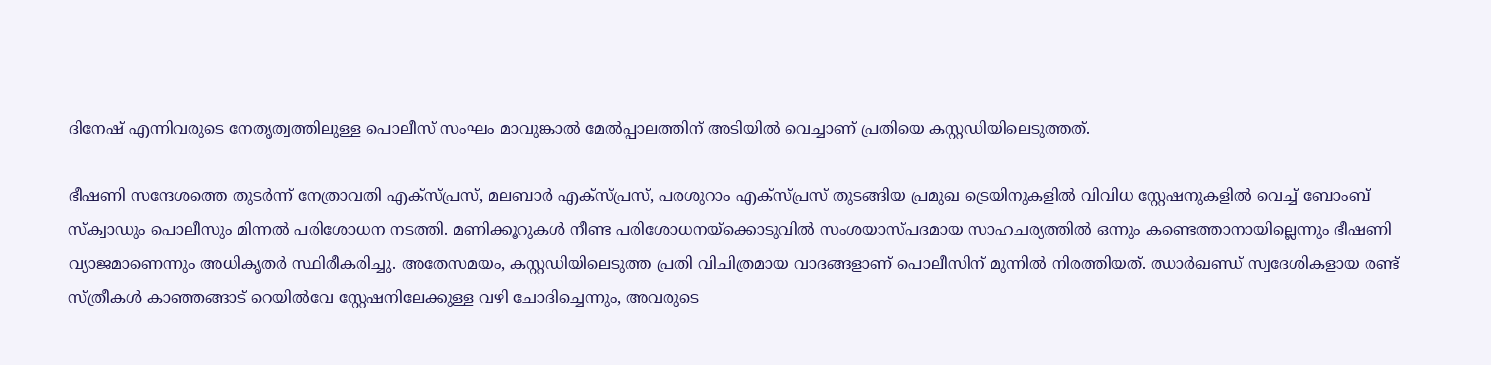ദിനേഷ് എന്നിവരുടെ നേതൃത്വത്തിലുള്ള പൊലീസ് സംഘം മാവുങ്കാൽ മേൽപ്പാലത്തിന് അടിയിൽ വെച്ചാണ് പ്രതിയെ കസ്റ്റഡിയിലെടുത്തത്.

ഭീഷണി സന്ദേശത്തെ തുടർന്ന് നേത്രാവതി എക്സ്പ്രസ്, മലബാർ എക്സ്പ്രസ്, പരശുറാം എക്സ്പ്രസ് തുടങ്ങിയ പ്രമുഖ ട്രെയിനുകളിൽ വിവിധ സ്റ്റേഷനുകളിൽ വെച്ച് ബോംബ് സ്ക്വാഡും പൊലീസും മിന്നൽ പരിശോധന നടത്തി. മണിക്കൂറുകൾ നീണ്ട പരിശോധനയ്ക്കൊടുവിൽ സംശയാസ്പദമായ സാഹചര്യത്തിൽ ഒന്നും കണ്ടെത്താനായില്ലെന്നും ഭീഷണി വ്യാജമാണെന്നും അധികൃതർ സ്ഥിരീകരിച്ചു. അതേസമയം, കസ്റ്റഡിയിലെടുത്ത പ്രതി വിചിത്രമായ വാദങ്ങളാണ് പൊലീസിന് മുന്നിൽ നിരത്തിയത്. ഝാർഖണ്ഡ് സ്വദേശികളായ രണ്ട് സ്ത്രീകൾ കാഞ്ഞങ്ങാട് റെയിൽവേ സ്റ്റേഷനിലേക്കുള്ള വഴി ചോദിച്ചെന്നും, അവരുടെ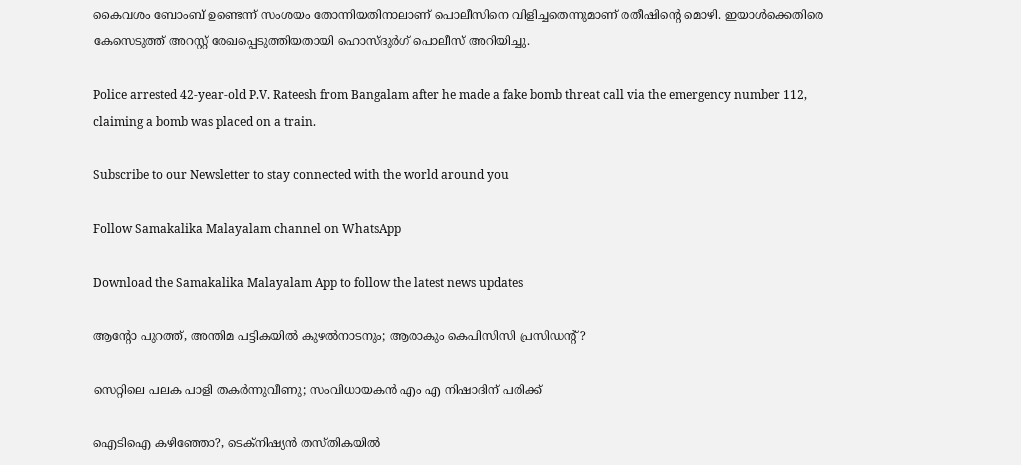കൈവശം ബോംബ് ഉണ്ടെന്ന് സംശയം തോന്നിയതിനാലാണ് പൊലീസിനെ വിളിച്ചതെന്നുമാണ് രതീഷിന്റെ മൊഴി. ഇയാൾക്കെതിരെ കേസെടുത്ത് അറസ്റ്റ് രേഖപ്പെടുത്തിയതായി ഹൊസ്ദുർഗ് പൊലീസ് അറിയിച്ചു.

Police arrested 42-year-old P.V. Rateesh from Bangalam after he made a fake bomb threat call via the emergency number 112, claiming a bomb was placed on a train.

Subscribe to our Newsletter to stay connected with the world around you

Follow Samakalika Malayalam channel on WhatsApp

Download the Samakalika Malayalam App to follow the latest news updates

ആന്റോ പുറത്ത്, അന്തിമ പട്ടികയില്‍ കുഴല്‍നാടനും; ആരാകും കെപിസിസി പ്രസിഡന്റ്?

സെറ്റിലെ പലക പാളി തകർന്നുവീണു; സംവിധായകൻ എം എ നിഷാദിന് പരിക്ക്

ഐടിഐ കഴിഞ്ഞോ?, ടെക്നിഷ്യൻ തസ്തികയിൽ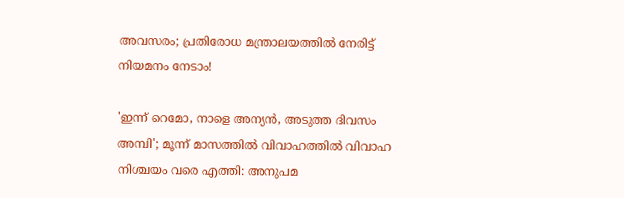അവസരം; പ്രതിരോധ മന്ത്രാലയത്തിൽ നേരിട്ട് നിയമനം നേടാം!

'ഇന്ന് റെമോ, നാളെ അന്യന്‍, അടുത്ത ദിവസം അമ്പി'; മൂന്ന് മാസത്തില്‍ വിവാഹത്തില്‍ വിവാഹ നിശ്ചയം വരെ എത്തി: അനുപമ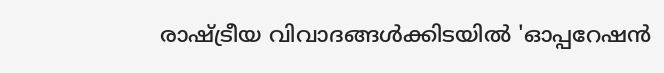രാഷ്ട്രീയ വിവാദങ്ങൾക്കിടയിൽ 'ഓപ്പറേഷൻ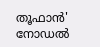തൂഫാൻ' നോഡൽ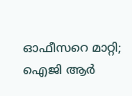ഓഫീസറെ മാറ്റി; ഐജി ആർ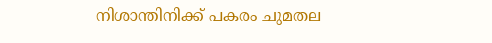നിശാന്തിനിക്ക് പകരം ചുമതല